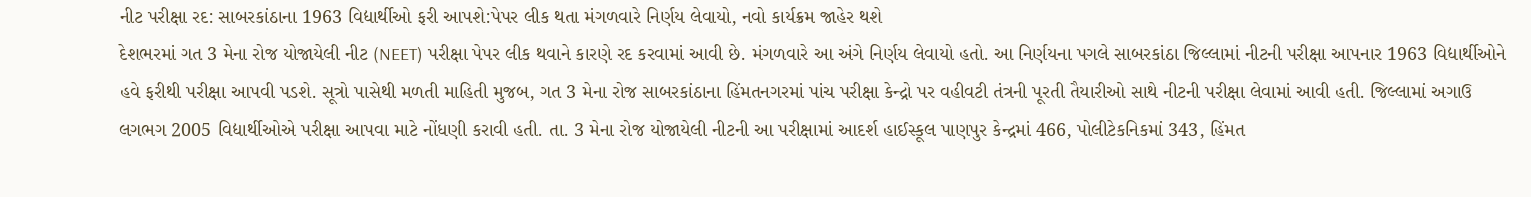નીટ પરીક્ષા રદ: સાબરકાંઠાના 1963 વિદ્યાર્થીઓ ફરી આપશે:પેપર લીક થતા મંગળવારે નિર્ણય લેવાયો, નવો કાર્યક્રમ જાહેર થશે
દેશભરમાં ગત 3 મેના રોજ યોજાયેલી નીટ (NEET) પરીક્ષા પેપર લીક થવાને કારણે રદ કરવામાં આવી છે. મંગળવારે આ અંગે નિર્ણય લેવાયો હતો. આ નિર્ણયના પગલે સાબરકાંઠા જિલ્લામાં નીટની પરીક્ષા આપનાર 1963 વિદ્યાર્થીઓને હવે ફરીથી પરીક્ષા આપવી પડશે. સૂત્રો પાસેથી મળતી માહિતી મુજબ, ગત 3 મેના રોજ સાબરકાંઠાના હિંમતનગરમાં પાંચ પરીક્ષા કેન્દ્રો પર વહીવટી તંત્રની પૂરતી તૈયારીઓ સાથે નીટની પરીક્ષા લેવામાં આવી હતી. જિલ્લામાં અગાઉ લગભગ 2005 વિદ્યાર્થીઓએ પરીક્ષા આપવા માટે નોંધણી કરાવી હતી. તા. 3 મેના રોજ યોજાયેલી નીટની આ પરીક્ષામાં આદર્શ હાઈસ્કૂલ પાણપુર કેન્દ્રમાં 466, પોલીટેકનિકમાં 343, હિંમત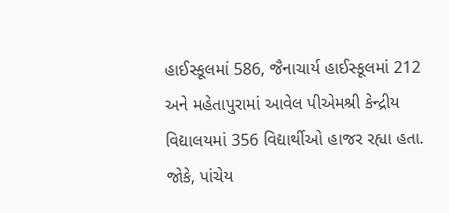હાઈસ્કૂલમાં 586, જૈનાચાર્ય હાઈસ્કૂલમાં 212 અને મહેતાપુરામાં આવેલ પીએમશ્રી કેન્દ્રીય વિદ્યાલયમાં 356 વિદ્યાર્થીઓ હાજર રહ્યા હતા. જોકે, પાંચેય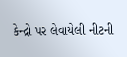કેન્દ્રો પર લેવાયેલી નીટની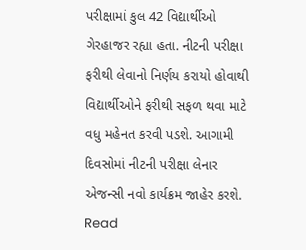પરીક્ષામાં કુલ 42 વિદ્યાર્થીઓ ગેરહાજર રહ્યા હતા. નીટની પરીક્ષા ફરીથી લેવાનો નિર્ણય કરાયો હોવાથી વિદ્યાર્થીઓને ફરીથી સફળ થવા માટે વધુ મહેનત કરવી પડશે. આગામી દિવસોમાં નીટની પરીક્ષા લેનાર એજન્સી નવો કાર્યક્રમ જાહેર કરશે.
Read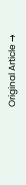Original Article →